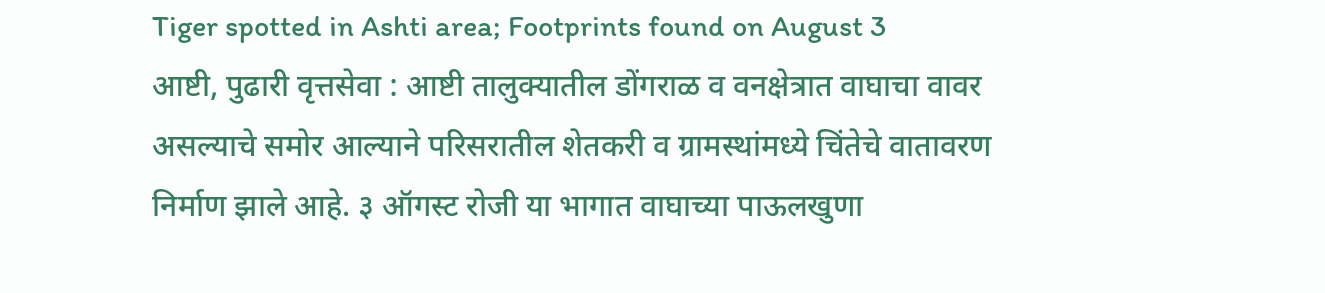Tiger spotted in Ashti area; Footprints found on August 3
आष्टी, पुढारी वृत्तसेवा : आष्टी तालुक्यातील डोंगराळ व वनक्षेत्रात वाघाचा वावर असल्याचे समोर आल्याने परिसरातील शेतकरी व ग्रामस्थांमध्ये चिंतेचे वातावरण निर्माण झाले आहे. ३ ऑगस्ट रोजी या भागात वाघाच्या पाऊलखुणा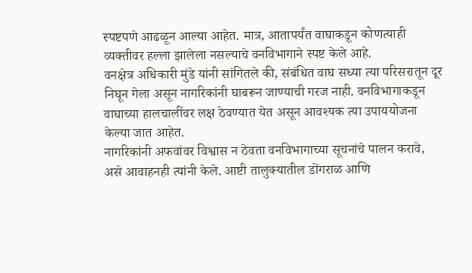स्पष्टपणे आढळून आल्या आहेत. मात्र, आतापर्यंत वाघाकडून कोणत्याही व्यक्तीवर हल्ला झालेला नसल्याचे वनविभागाने स्पष्ट केले आहे.
वनक्षेत्र अधिकारी मुंडे यांनी सांगितले की, संबंधित वाघ सध्या त्या परिसरातून दूर निघून गेला असून नागरिकांनी घाबरून जाण्याची गरज नाही. वनविभागाकडून वाघाच्या हालचालींवर लक्ष ठेवण्यात येत असून आवश्यक त्या उपाययोजना केल्या जात आहेत.
नागरिकांनी अफवांवर विश्वास न ठेवता वनविभागाच्या सूचनांचे पालन करावे, असे आवाहनही त्यांनी केले. आष्टी तालुक्यातील डोंगराळ आणि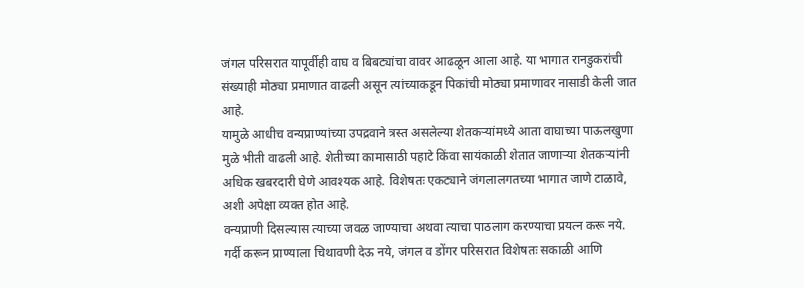जंगल परिसरात यापूर्वीही वाघ व बिबट्यांचा वावर आढळून आला आहे. या भागात रानडुकरांची संख्याही मोठ्या प्रमाणात वाढली असून त्यांच्याकडून पिकांची मोठ्या प्रमाणावर नासाडी केली जात आहे.
यामुळे आधीच वन्यप्राण्यांच्या उपद्रवाने त्रस्त असलेल्या शेतकऱ्यांमध्ये आता वाघाच्या पाऊलखुणा मुळे भीती वाढली आहे. शेतीच्या कामासाठी पहाटे किंवा सायंकाळी शेतात जाणाऱ्या शेतकऱ्यांनी अधिक खबरदारी घेणे आवश्यक आहे. विशेषतः एकट्याने जंगलालगतच्या भागात जाणे टाळावे, अशी अपेक्षा व्यक्त होत आहे.
वन्यप्राणी दिसल्यास त्याच्या जवळ जाण्याचा अथवा त्याचा पाठलाग करण्याचा प्रयत्न करू नये. गर्दी करून प्राण्याला चिथावणी देऊ नये, जंगल व डोंगर परिसरात विशेषतः सकाळी आणि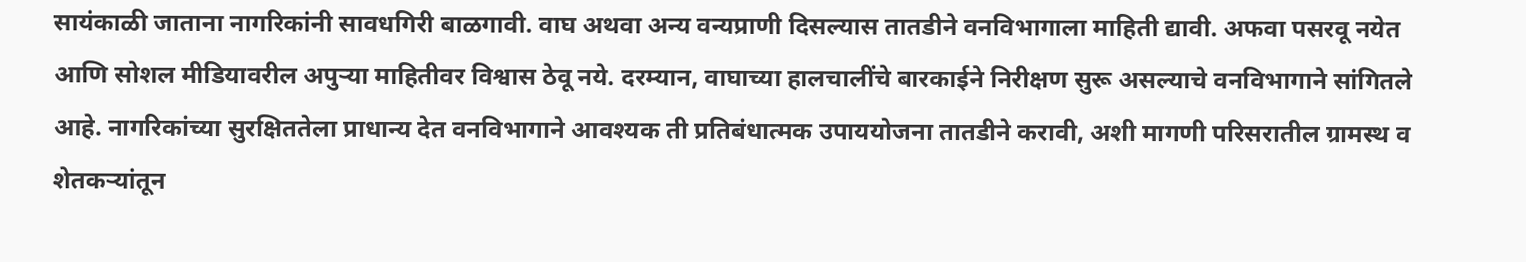सायंकाळी जाताना नागरिकांनी सावधगिरी बाळगावी. वाघ अथवा अन्य वन्यप्राणी दिसल्यास तातडीने वनविभागाला माहिती द्यावी. अफवा पसरवू नयेत आणि सोशल मीडियावरील अपुऱ्या माहितीवर विश्वास ठेवू नये. दरम्यान, वाघाच्या हालचालींचे बारकाईने निरीक्षण सुरू असल्याचे वनविभागाने सांगितले आहे. नागरिकांच्या सुरक्षिततेला प्राधान्य देत वनविभागाने आवश्यक ती प्रतिबंधात्मक उपाययोजना तातडीने करावी, अशी मागणी परिसरातील ग्रामस्थ व शेतकऱ्यांतून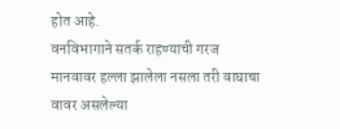होत आहे.
वनविभागाने सतर्क राहण्याची गरज
मानवावर हल्ला झालेला नसला तरी वाघाचा वावर असलेल्या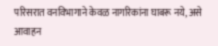परिसरात वनविभागाने केवळ नागरिकांना घाबरू नये, असे आवाहन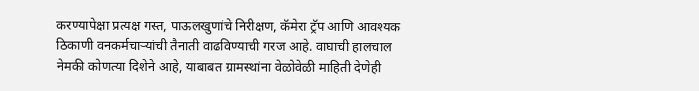करण्यापेक्षा प्रत्यक्ष गस्त, पाऊलखुणांचे निरीक्षण, कॅमेरा ट्रॅप आणि आवश्यक ठिकाणी वनकर्मचाऱ्यांची तैनाती वाढविण्याची गरज आहे. वाघाची हालचाल नेमकी कोणत्या दिशेने आहे, याबाबत ग्रामस्थांना वेळोवेळी माहिती देणेही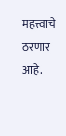महत्त्वाचे ठरणार आहे.